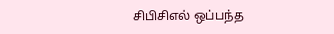சிபிசிஎல் ஒப்பந்த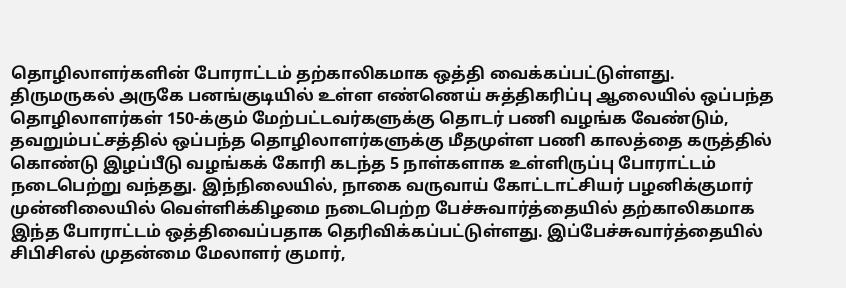தொழிலாளர்களின் போராட்டம் தற்காலிகமாக ஒத்தி வைக்கப்பட்டுள்ளது.
திருமருகல் அருகே பனங்குடியில் உள்ள எண்ணெய் சுத்திகரிப்பு ஆலையில் ஒப்பந்த தொழிலாளர்கள் 150-க்கும் மேற்பட்டவர்களுக்கு தொடர் பணி வழங்க வேண்டும், தவறும்பட்சத்தில் ஒப்பந்த தொழிலாளர்களுக்கு மீதமுள்ள பணி காலத்தை கருத்தில் கொண்டு இழப்பீடு வழங்கக் கோரி கடந்த 5 நாள்களாக உள்ளிருப்பு போராட்டம் நடைபெற்று வந்தது. இந்நிலையில், நாகை வருவாய் கோட்டாட்சியர் பழனிக்குமார் முன்னிலையில் வெள்ளிக்கிழமை நடைபெற்ற பேச்சுவார்த்தையில் தற்காலிகமாக இந்த போராட்டம் ஒத்திவைப்பதாக தெரிவிக்கப்பட்டுள்ளது. இப்பேச்சுவார்த்தையில் சிபிசிஎல் முதன்மை மேலாளர் குமார்,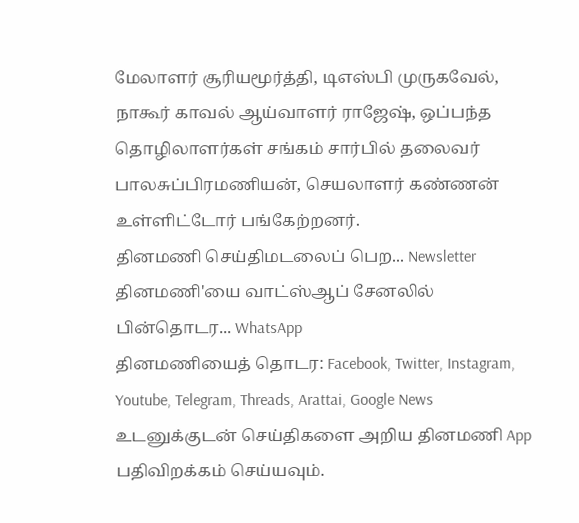மேலாளர் சூரியமூர்த்தி, டிஎஸ்பி முருகவேல், நாகூர் காவல் ஆய்வாளர் ராஜேஷ், ஒப்பந்த தொழிலாளர்கள் சங்கம் சார்பில் தலைவர் பாலசுப்பிரமணியன், செயலாளர் கண்ணன் உள்ளிட்டோர் பங்கேற்றனர்.
தினமணி செய்திமடலைப் பெற... Newsletter
தினமணி'யை வாட்ஸ்ஆப் சேனலில் பின்தொடர... WhatsApp
தினமணியைத் தொடர: Facebook, Twitter, Instagram, Youtube, Telegram, Threads, Arattai, Google News
உடனுக்குடன் செய்திகளை அறிய தினமணி App பதிவிறக்கம் செய்யவும்.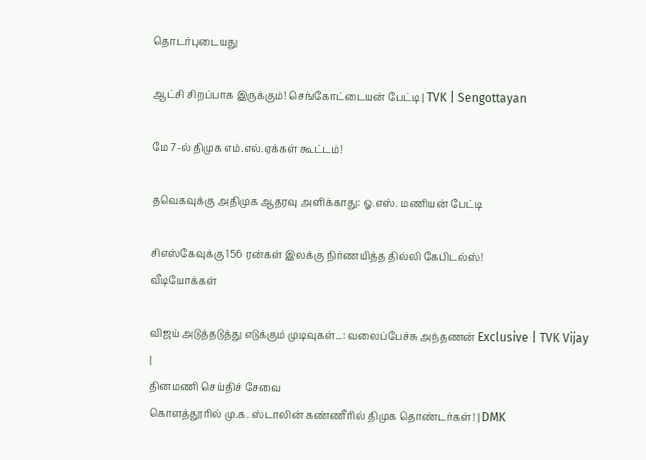தொடர்புடையது

ஆட்சி சிறப்பாக இருக்கும்! செங்கோட்டையன் பேட்டி | TVK | Sengottayan

மே 7-ல் திமுக எம்.எல்.ஏக்கள் கூட்டம்!

தவெகவுக்கு அதிமுக ஆதரவு அளிக்காது: ஓ.எஸ். மணியன் பேட்டி

சிஎஸ்கேவுக்கு 156 ரன்கள் இலக்கு நிர்ணயித்த தில்லி கேபிடல்ஸ்!
வீடியோக்கள்

விஜய் அடுத்தடுத்து எடுக்கும் முடிவுகள்...: வலைப்பேச்சு அந்தணன் Exclusive | TVK Vijay |
தினமணி செய்திச் சேவை
கொளத்தூரில் மு.க. ஸ்டாலின் கண்ணீரில் திமுக தொண்டர்கள்! | DMK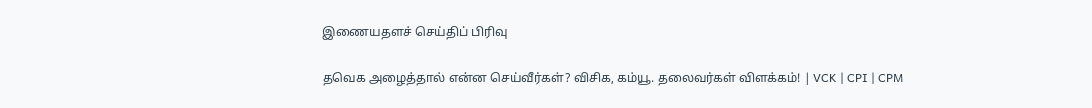இணையதளச் செய்திப் பிரிவு

தவெக அழைத்தால் என்ன செய்வீர்கள்? விசிக, கம்யூ. தலைவர்கள் விளக்கம்! | VCK | CPI | CPM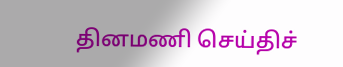தினமணி செய்திச்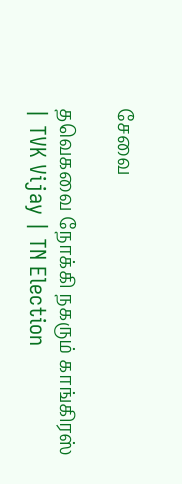சேவை

தவெகவை நோக்கி நகரும் காங்கிரஸ் | TVK Vijay | TN Election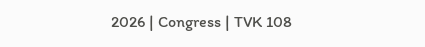2026 | Congress | TVK 108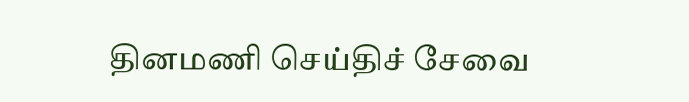தினமணி செய்திச் சேவை